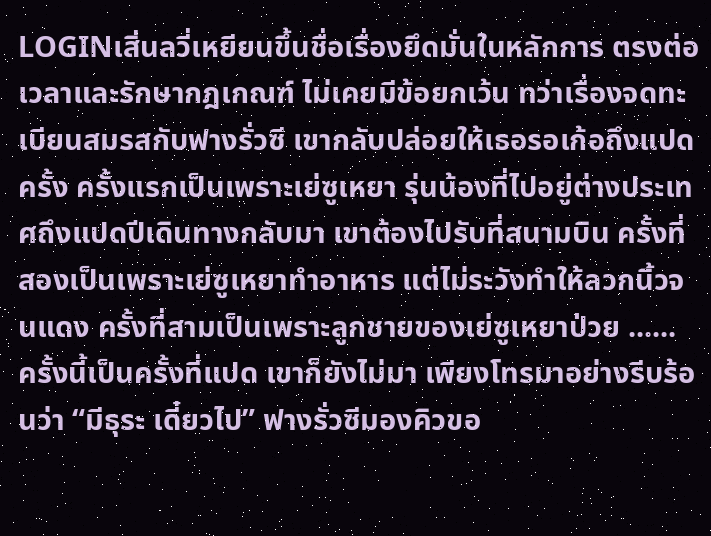LOGINเสิ่นลวี่เหยียนขึ้นชื่อเรื่องยึดมั่นในหลักการ ตรงต่อเวลาและรักษากฎเกณฑ์ ไม่เคยมีข้อยกเว้น ทว่าเรื่องจดทะเบียนสมรสกับฟางรั่วซี เขากลับปล่อยให้เธอรอเก้อถึงแปดครั้ง ครั้งแรกเป็นเพราะเย่ซูเหยา รุ่นน้องที่ไปอยู่ต่างประเทศถึงแปดปีเดินทางกลับมา เขาต้องไปรับที่สนามบิน ครั้งที่สองเป็นเพราะเย่ซูเหยาทำอาหาร แต่ไม่ระวังทำให้ลวกนิ้วจนแดง ครั้งที่สามเป็นเพราะลูกชายของเย่ซูเหยาป่วย ...... ครั้งนี้เป็นครั้งที่แปด เขาก็ยังไม่มา เพียงโทรมาอย่างรีบร้อนว่า “มีธุระ เดี๋ยวไป” ฟางรั่วซีมองคิวขอ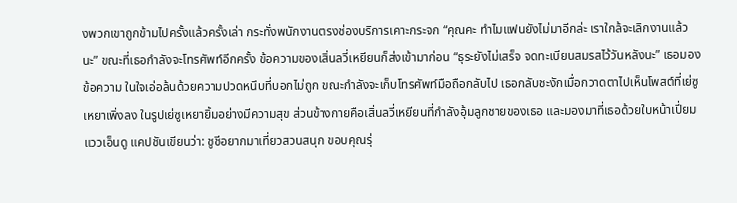งพวกเขาถูกข้ามไปครั้งแล้วครั้งเล่า กระทั่งพนักงานตรงช่องบริการเคาะกระจก “คุณคะ ทำไมแฟนยังไม่มาอีกล่ะ เราใกล้จะเลิกงานแล้วนะ” ขณะที่เธอกำลังจะโทรศัพท์อีกครั้ง ข้อความของเสิ่นลวี่เหยียนก็ส่งเข้ามาก่อน “ธุระยังไม่เสร็จ จดทะเบียนสมรสไว้วันหลังนะ” เธอมองข้อความ ในใจเอ่อล้นด้วยความปวดหนึบที่บอกไม่ถูก ขณะกำลังจะเก็บโทรศัพท์มือถือกลับไป เธอกลับชะงักเมื่อกวาดตาไปเห็นโพสต์ที่เย่ซูเหยาเพิ่งลง ในรูปเย่ซูเหยายิ้มอย่างมีความสุข ส่วนข้างกายคือเสิ่นลวี่เหยียนที่กำลังอุ้มลูกชายของเธอ และมองมาที่เธอด้วยใบหน้าเปี่ยมแววเอ็นดู แคปชันเขียนว่า: ชูชีอยากมาเที่ยวสวนสนุก ขอบคุณรุ่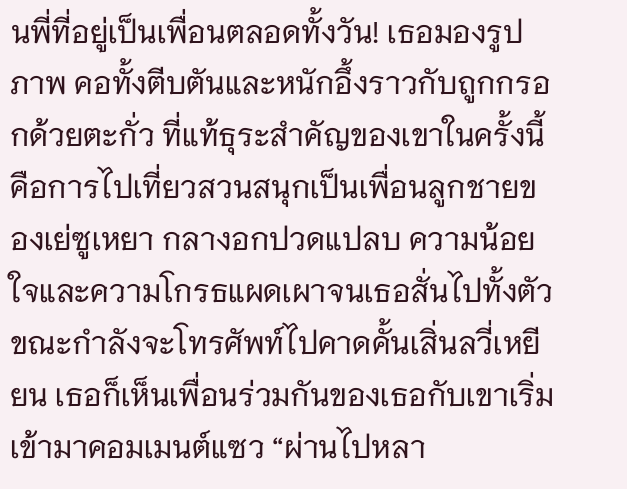นพี่ที่อยู่เป็นเพื่อนตลอดทั้งวัน! เธอมองรูปภาพ คอทั้งตีบตันและหนักอึ้งราวกับถูกกรอกด้วยตะกั่ว ที่แท้ธุระสำคัญของเขาในครั้งนี้คือการไปเที่ยวสวนสนุกเป็นเพื่อนลูกชายของเย่ซูเหยา กลางอกปวดแปลบ ความน้อยใจและความโกรธแผดเผาจนเธอสั่นไปทั้งตัว ขณะกำลังจะโทรศัพท์ไปคาดคั้นเสิ่นลวี่เหยียน เธอก็เห็นเพื่อนร่วมกันของเธอกับเขาเริ่มเข้ามาคอมเมนต์แซว “ผ่านไปหลา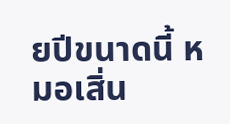ยปีขนาดนี้ หมอเสิ่น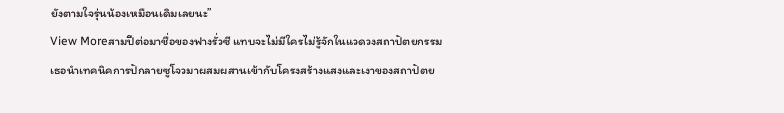ยังตามใจรุ่นน้องเหมือนเดิมเลยนะ”
View Moreสามปีต่อมาชื่อของฟางรั่วซี แทบจะไม่มีใครไม่รู้จักในแวดวงสถาปัตยกรรมเธอนำเทคนิคการปักลายซูโจวมาผสมผสานเข้ากับโครงสร้างแสงและเงาของสถาปัตย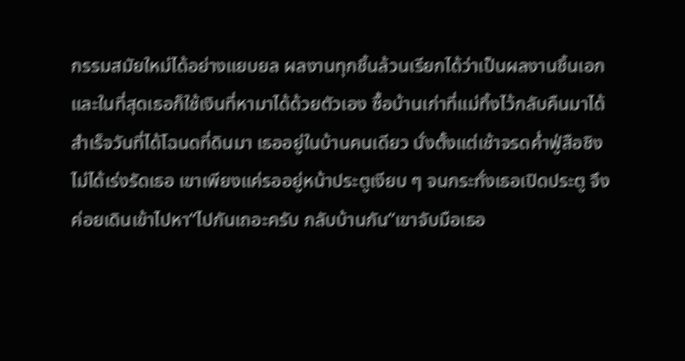กรรมสมัยใหม่ได้อย่างแยบยล ผลงานทุกชิ้นล้วนเรียกได้ว่าเป็นผลงานชิ้นเอกและในที่สุดเธอก็ใช้เงินที่หามาได้ด้วยตัวเอง ซื้อบ้านเก่าที่แม่ทิ้งไว้กลับคืนมาได้สำเร็จวันที่ได้โฉนดที่ดินมา เธออยู่ในบ้านคนเดียว นั่งตั้งแต่เช้าจรดค่ำฟู่สือชิงไม่ได้เร่งรัดเธอ เขาเพียงแค่รออยู่หน้าประตูเงียบ ๆ จนกระทั่งเธอเปิดประตู จึงค่อยเดินเข้าไปหา“ไปกันเถอะครับ กลับบ้านกัน”เขาจับมือเธอ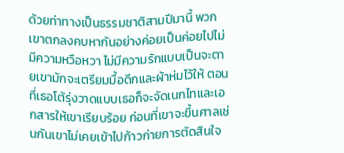ด้วยท่าทางเป็นธรรมชาติสามปีมานี้ พวกเขาตกลงคบหากันอย่างค่อยเป็นค่อยไปไม่มีความหวือหวา ไม่มีความรักแบบเป็นจะตายเขามักจะเตรียมมื้อดึกและผ้าห่มไว้ให้ ตอนที่เธอโต้รุ่งวาดแบบเธอก็จะจัดเนกไทและเอกสารให้เขาเรียบร้อย ก่อนที่เขาจะขึ้นศาลเช่นกันเขาไม่เคยเข้าไปก้าวก่ายการตัดสินใจ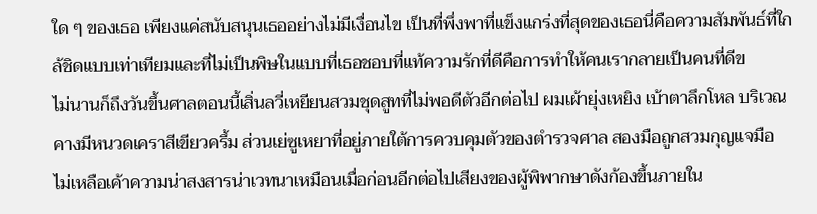ใด ๆ ของเธอ เพียงแค่สนับสนุนเธออย่างไม่มีเงื่อนไข เป็นที่พึ่งพาที่แข็งแกร่งที่สุดของเธอนี่คือความสัมพันธ์ที่ใกล้ชิดแบบเท่าเทียมและที่ไม่เป็นพิษในแบบที่เธอชอบที่แท้ความรักที่ดีคือการทำให้คนเรากลายเป็นคนที่ดีข
ไม่นานก็ถึงวันขึ้นศาลตอนนี้เสิ่นลวี่เหยียนสวมชุดสูทที่ไม่พอดีตัวอีกต่อไป ผมเผ้ายุ่งเหยิง เบ้าตาลึกโหล บริเวณคางมีหนวดเคราสีเขียวครึ้ม ส่วนเย่ซูเหยาที่อยู่ภายใต้การควบคุมตัวของตำรวจศาล สองมือถูกสวมกุญแจมือ ไม่เหลือเค้าความน่าสงสารน่าเวทนาเหมือนเมื่อก่อนอีกต่อไปเสียงของผู้พิพากษาดังก้องขึ้นภายใน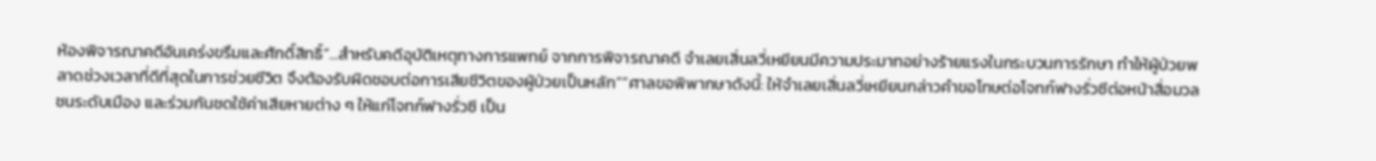ห้องพิจารณาคดีอันเคร่งขรึมและศักดิ์สิทธิ์“...สำหรับคดีอุบัติเหตุทางการแพทย์ จากการพิจารณาคดี จำเลยเสิ่นลวี่เหยียนมีความประมาทอย่างร้ายแรงในกระบวนการรักษา ทำให้ผู้ป่วยพลาดช่วงเวลาที่ดีที่สุดในการช่วยชีวิต จึงต้องรับผิดชอบต่อการเสียชีวิตของผู้ป่วยเป็นหลัก”“ศาลขอพิพากษาดังนี้: ให้จำเลยเสิ่นลวี่เหยียนกล่าวคำขอโทษต่อโจทก์ฟางรั่วซีต่อหน้าสื่อมวลชนระดับเมือง และร่วมกันชดใช้ค่าเสียหายต่าง ๆ ให้แก่โจทก์ฟางรั่วซี เป็น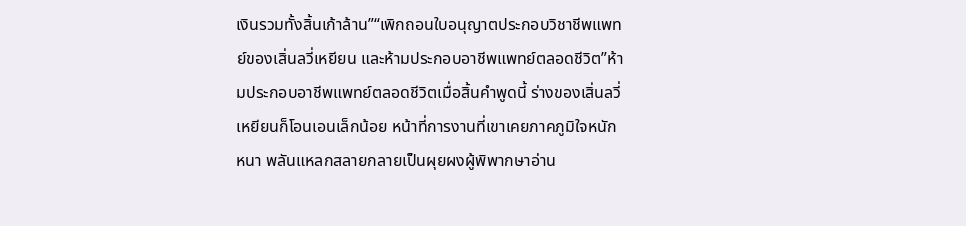เงินรวมทั้งสิ้นเก้าล้าน”“เพิกถอนใบอนุญาตประกอบวิชาชีพแพทย์ของเสิ่นลวี่เหยียน และห้ามประกอบอาชีพแพทย์ตลอดชีวิต”ห้ามประกอบอาชีพแพทย์ตลอดชีวิตเมื่อสิ้นคำพูดนี้ ร่างของเสิ่นลวี่เหยียนก็โอนเอนเล็กน้อย หน้าที่การงานที่เขาเคยภาคภูมิใจหนักหนา พลันแหลกสลายกลายเป็นผุยผงผู้พิพากษาอ่าน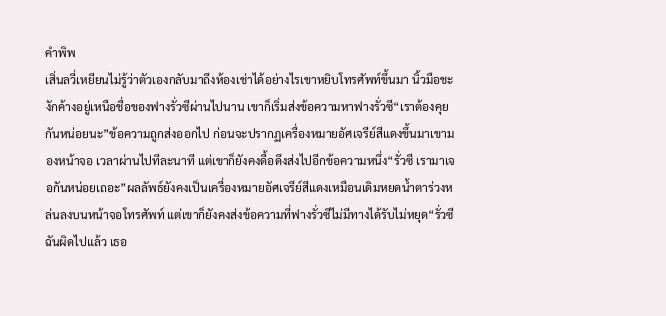คำพิพ
เสิ่นลวี่เหยียนไม่รู้ว่าตัวเองกลับมาถึงห้องเช่าได้อย่างไรเขาหยิบโทรศัพท์ขึ้นมา นิ้วมือชะงักค้างอยู่เหนือชื่อของฟางรั่วซีผ่านไปนาน เขาก็เริ่มส่งข้อความหาฟางรั่วซี“เราต้องคุยกันหน่อยนะ”ข้อความถูกส่งออกไป ก่อนจะปรากฏเครื่องหมายอัศเจรีย์สีแดงขึ้นมาเขามองหน้าจอ เวลาผ่านไปทีละนาที แต่เขาก็ยังคงดื้อดึงส่งไปอีกข้อความหนึ่ง“รั่วซี เรามาเจอกันหน่อยเถอะ”ผลลัพธ์ยังคงเป็นเครื่องหมายอัศเจรีย์สีแดงเหมือนเดิมหยดน้ำตาร่วงหล่นลงบนหน้าจอโทรศัพท์ แต่เขาก็ยังคงส่งข้อความที่ฟางรั่วซีไม่มีทางได้รับไม่หยุด“รั่วซี ฉันผิดไปแล้ว เธอ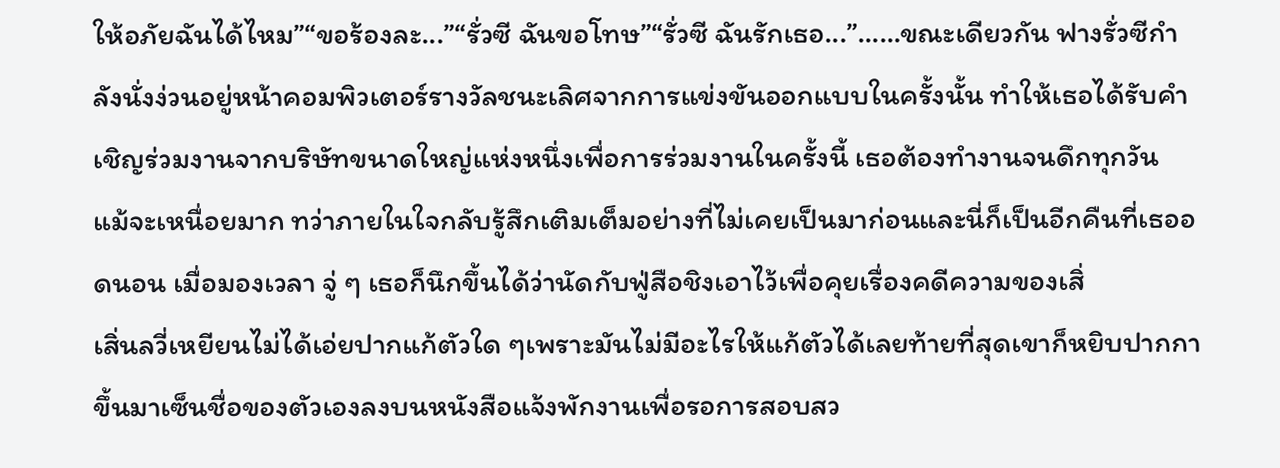ให้อภัยฉันได้ไหม”“ขอร้องละ...”“รั่วซี ฉันขอโทษ”“รั่วซี ฉันรักเธอ...”……ขณะเดียวกัน ฟางรั่วซีกำลังนั่งง่วนอยู่หน้าคอมพิวเตอร์รางวัลชนะเลิศจากการแข่งขันออกแบบในครั้งนั้น ทำให้เธอได้รับคำเชิญร่วมงานจากบริษัทขนาดใหญ่แห่งหนึ่งเพื่อการร่วมงานในครั้งนี้ เธอต้องทำงานจนดึกทุกวัน แม้จะเหนื่อยมาก ทว่าภายในใจกลับรู้สึกเติมเต็มอย่างที่ไม่เคยเป็นมาก่อนและนี่ก็เป็นอีกคืนที่เธออดนอน เมื่อมองเวลา จู่ ๆ เธอก็นึกขึ้นได้ว่านัดกับฟู่สือชิงเอาไว้เพื่อคุยเรื่องคดีความของเสิ่
เสิ่นลวี่เหยียนไม่ได้เอ่ยปากแก้ตัวใด ๆเพราะมันไม่มีอะไรให้แก้ตัวได้เลยท้ายที่สุดเขาก็หยิบปากกาขึ้นมาเซ็นชื่อของตัวเองลงบนหนังสือแจ้งพักงานเพื่อรอการสอบสว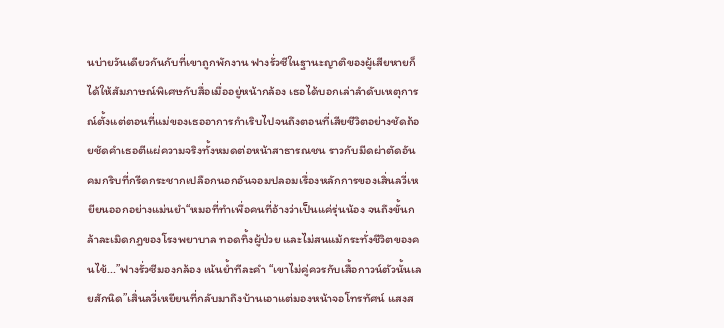นบ่ายวันเดียวกันกับที่เขาถูกพักงาน ฟางรั่วซีในฐานะญาติของผู้เสียหายก็ได้ให้สัมภาษณ์พิเศษกับสื่อเมื่ออยู่หน้ากล้อง เธอได้บอกเล่าลำดับเหตุการณ์ตั้งแต่ตอนที่แม่ของเธออาการกำเริบไปจนถึงตอนที่เสียชีวิตอย่างชัดถ้อยชัดคำเธอตีแผ่ความจริงทั้งหมดต่อหน้าสาธารณชน ราวกับมีดผ่าตัดอันคมกริบที่กรีดกระชากเปลือกนอกอันจอมปลอมเรื่องหลักการของเสิ่นลวี่เหยียนออกอย่างแม่นยำ“หมอที่ทำเพื่อคนที่อ้างว่าเป็นแค่รุ่นน้อง จนถึงขั้นกล้าละเมิดกฎของโรงพยาบาล ทอดทิ้งผู้ป่วย และไม่สนแม้กระทั่งชีวิตของคนไข้...”ฟางรั่วซีมองกล้อง เน้นย้ำทีละคำ “เขาไม่คู่ควรกับเสื้อกาวน์ตัวนั้นเลยสักนิด”เสิ่นลวี่เหยียนที่กลับมาถึงบ้านเอาแต่มองหน้าจอโทรทัศน์ แสงส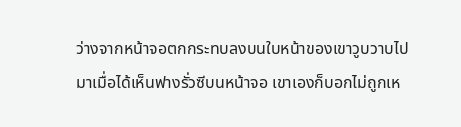ว่างจากหน้าจอตกกระทบลงบนใบหน้าของเขาวูบวาบไปมาเมื่อได้เห็นฟางรั่วซีบนหน้าจอ เขาเองก็บอกไม่ถูกเห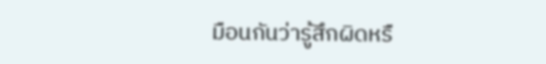มือนกันว่ารู้สึกผิดหรื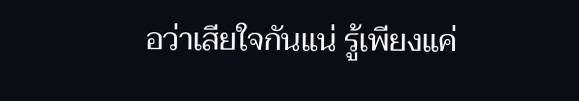อว่าเสียใจกันแน่ รู้เพียงแค่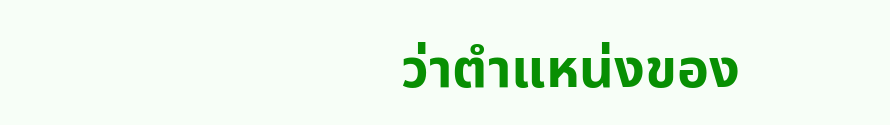ว่าตำแหน่งของ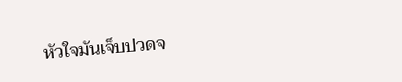หัวใจมันเจ็บปวดจ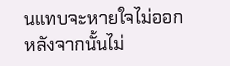นแทบจะหายใจไม่ออกหลังจากนั้นไม่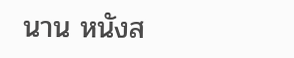นาน หนังส